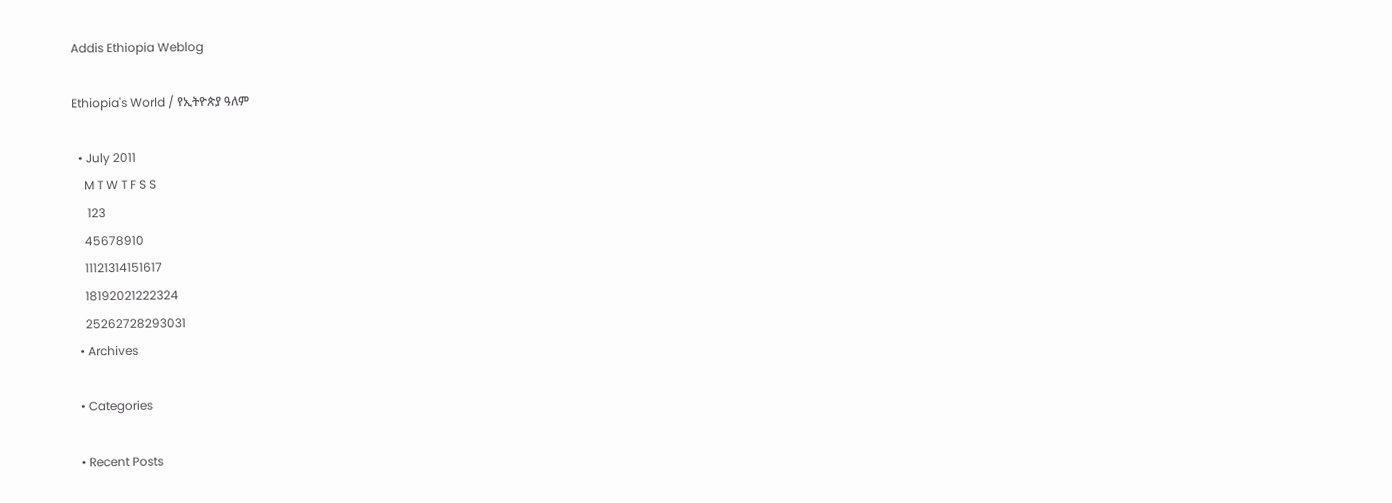Addis Ethiopia Weblog

Ethiopia's World / የኢትዮጵያ ዓለም

  • July 2011
    M T W T F S S
     123
    45678910
    11121314151617
    18192021222324
    25262728293031
  • Archives

  • Categories

  • Recent Posts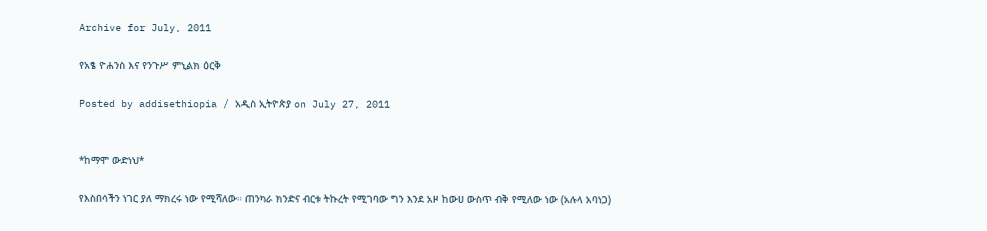Archive for July, 2011

የአፄ ዮሐንስ እና የንጉሥ ምኒልክ ዕርቅ

Posted by addisethiopia / አዲስ ኢትዮጵያ on July 27, 2011


*ከማሞ ውድነህ*

የእስበሳችን ነገር ያለ ማክረሩ ነው የሚሻለው። ጠንካራ ክንድና ብርቱ ትኩረት የሚገባው ግን እንደ አዞ ከውሀ ውስጥ ብቅ የሚለው ነው (አሉላ አባነጋ)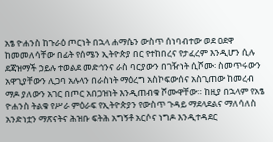አፄ ዮሐንስ ከጉራዕ ጦርነት በኋላ ሐማሴን ውስጥ ሰነባብተው ወደ ዐደዋ ከመመለሳቸው በፊት የሰሜን ኢትዮጵያ በር የተከበረና የታፈረም እንዲሆን ሲሉ ደጃዝማች ኃይሉ ተወልደ መድኅንና ራስ ባርያውን በገዥነት ሲሾሙ፡ ስመጥሩውን አዋጊያቸውን ሊጋባ አሉላን በራስነት ማዕረግ አስኮፍውሰና አስጊጠው ከመረብ ማዶ ያለውን አገር በጦር አበጋዝነት እንዲጠብቁ ሾሙዋቸው። ከዚያ በኋላም የአፄ ዮሐንስ ትልቁ የሥራ ምዕራፍ የኢትዮጵያን የውስጥ ጉዳይ ማደላደልና ማለሳለስ አንድነቷን ማጽናትና ሕዝቡ ፍትሕ አግኝቶ አርሶና ነግዶ እንዲተዳደር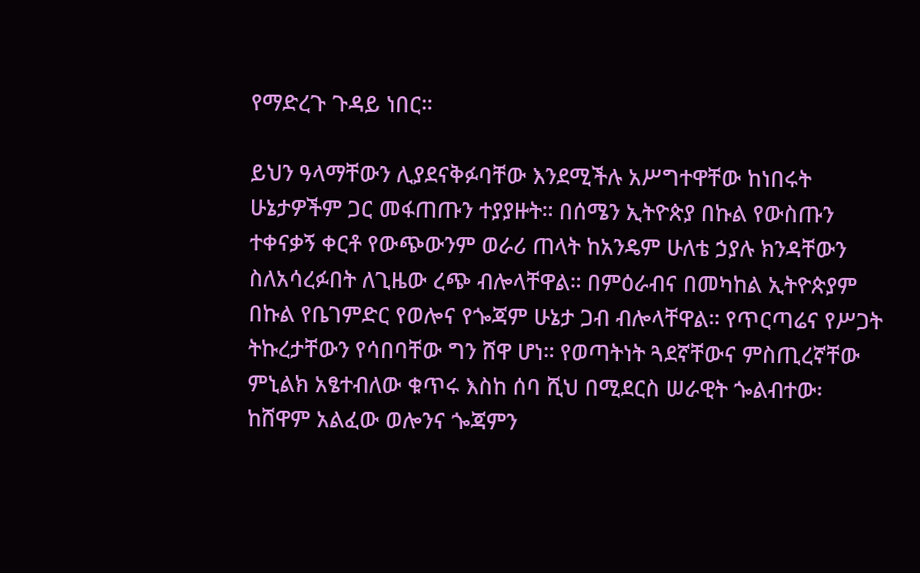የማድረጉ ጉዳይ ነበር።

ይህን ዓላማቸውን ሊያደናቅፉባቸው እንደሚችሉ አሥግተዋቸው ከነበሩት ሁኔታዎችም ጋር መፋጠጡን ተያያዙት። በሰሜን ኢትዮጵያ በኩል የውስጡን ተቀናቃኝ ቀርቶ የውጭውንም ወራሪ ጠላት ከአንዴም ሁለቴ ኃያሉ ክንዳቸውን ስለአሳረፉበት ለጊዜው ረጭ ብሎላቸዋል። በምዕራብና በመካከል ኢትዮጵያም በኩል የቤገምድር የወሎና የጐጃም ሁኔታ ጋብ ብሎላቸዋል። የጥርጣሬና የሥጋት ትኩረታቸውን የሳበባቸው ግን ሸዋ ሆነ። የወጣትነት ጓደኛቸውና ምስጢረኛቸው ምኒልክ አፄተብለው ቁጥሩ እስከ ሰባ ሺህ በሚደርስ ሠራዊት ጐልብተው፡ ከሸዋም አልፈው ወሎንና ጐጃምን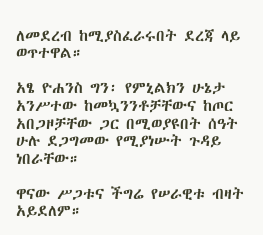ለመደረብ ከሚያስፈራሩበት ደረጃ ላይ ወጥተዋል።

አፄ ዮሐንስ ግን፡ የምኒልክን ሁኔታ አንሥተው ከመኳንንቶቻቸውና ከጦር አበጋዞቻቸው ጋር በሚወያዩበት ሰዓት ሁሉ ደጋግመው የሚያነሡት ጉዳይ ነበራቸው።

ዋናው ሥጋቱና ችግሬ የሠራዊቱ ብዛት አይደለም።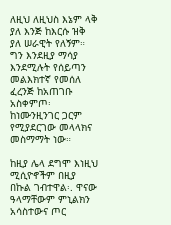ለዚህ ለዚህስ እኔም ላቅ ያለ እንጅ ከእርሱ ዝቅ ያለ ሠራዊት የለኝም። ግን እንደዚያ ማሳያ እንደሚሉት የሰይጣን መልእክተኛ የመሰለ ፈረንጅ ከአጠገቡ አስቀምጦ፡ ከነሙንዚንገር ጋርም የሚያደርገው መላላክና መስማማት ነው።

ከዚያ ሌላ ደግሞ እነዚህ ሚሲዮኖችም በዚያ በኩል ገብተዋል፡. ዋናው ዓላማቸውም ምኒልክን አሳስተውና ጦር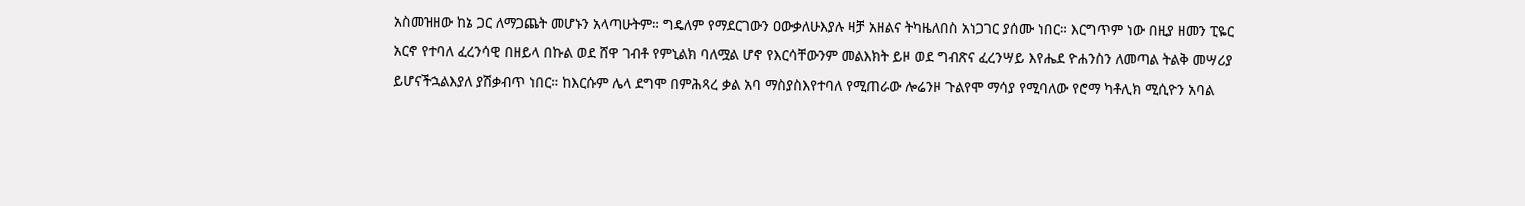አስመዝዘው ከኔ ጋር ለማጋጨት መሆኑን አላጣሁትም። ግዴለም የማደርገውን ዐውቃለሁእያሉ ዛቻ አዘልና ትካዜለበስ አነጋገር ያሰሙ ነበር። እርግጥም ነው በዚያ ዘመን ፒዬር አርኖ የተባለ ፈረንሳዊ በዘይላ በኩል ወደ ሸዋ ገብቶ የምኒልክ ባለሟል ሆኖ የእርሳቸውንም መልእክት ይዞ ወደ ግብጽና ፈረንሣይ እየሔደ ዮሐንስን ለመጣል ትልቅ መሣሪያ ይሆናችኋልእያለ ያሽቃብጥ ነበር። ከእርሱም ሌላ ደግሞ በምሕጻረ ቃል አባ ማስያስእየተባለ የሚጠራው ሎሬንዞ ጉልየሞ ማሳያ የሚባለው የሮማ ካቶሊክ ሚሲዮን አባል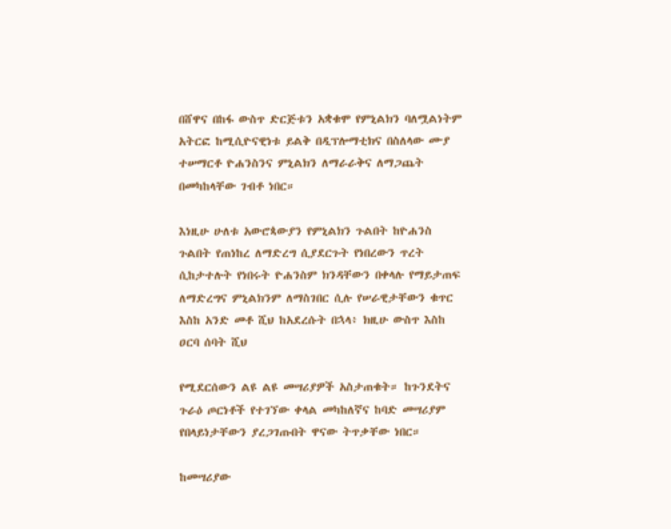በሸዋና በከፋ ውስጥ ድርጅቱን አቋቁሞ የምኒልክን ባለሟልነትም አትርፎ ከሚሲዮናዊነቱ ይልቅ በዲፕሎማቲክና በስለላው ሙያ ተሠማርቶ ዮሐንስንና ምኒልክን ለማራራቅና ለማጋጨት በመካከላቸው ገብቶ ነበር።

እነዚሁ ሁለቱ አውሮጳውያን የምኒልክን ጉልበት ከዮሐንስ ጉልበት የጠነከረ ለማድረግ ሲያደርጉት የነበረውን ጥረት ሲከታተሉት የነበሩት ዮሐንስም ክንዳቸውን በቀላሉ የማይታጠፍ ለማድረግና ምኒልክንም ለማስገበር ሲሉ የሠራዊታቸውን ቁጥር እስከ አንድ መቶ ሺህ ከአደረሱት በኋላ፥ ክዚሁ ውስጥ እስከ ዐርባ ሰባት ሺህ

የሚደርሰውን ልዩ ልዩ መሣሪያዎች አስታጠቁት። ከጉንደትና ጉራዕ ጦርነቶች የተገኘው ቀላል መካከለኛና ከባድ መሣሪያም የበላይነታቸውን ያረጋገጡበት ዋናው ትጥቃቸው ነበር።

ከመሣሪያው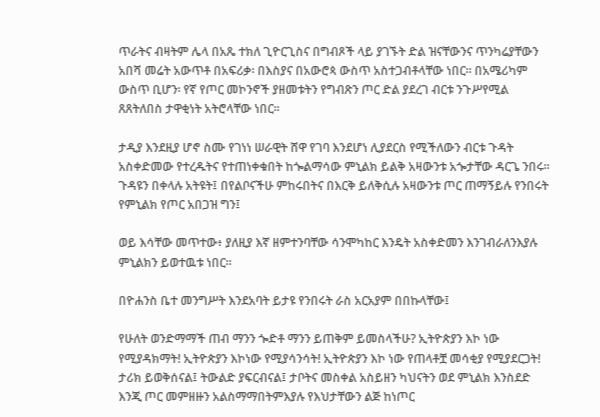ጥራትና ብዛትም ሌላ በአጼ ተክለ ጊዮርጊስና በግብጾች ላይ ያገኙት ድል ዝናቸውንና ጥንካሬያቸውን አበሻ መሬት አውጥቶ በአፍሪቃ፡ በእስያና በአውሮጳ ውስጥ አስተጋብቶላቸው ነበር። በአሜሪካም ውስጥ ቢሆን፡ የኛ የጦር መኮንኖች ያዘመቱትን የግብጽን ጦር ድል ያደረገ ብርቱ ንጉሥየሚል ጸጸትለበስ ታዋቂነት አትሮላቸው ነበር።

ታዲያ እንደዚያ ሆኖ ስሙ የገነነ ሠራዊት ሸዋ የገባ እንደሆነ ሊያደርስ የሚችለውን ብርቱ ጉዳት አስቀድመው የተረዱትና የተጠነቀቁበት ከጐልማሳው ምኒልክ ይልቅ አዛውንቱ አጐታቸው ዳርጌ ንበሩ። ጉዳዩን በቀላሉ አትዩት፤ በየልቦናችሁ ምከሩበትና በእርቅ ይለቅሲሉ አዛውንቱ ጦር ጠማኝይሉ የንበሩት የምኒልክ የጦር አበጋዝ ግን፤

ወይ እሳቸው መጥተው፥ ያለዚያ እኛ ዘምተንባቸው ሳንሞካከር እንዴት አስቀድመን እንገብራለንእያሉ ምኒልክን ይወተዉቱ ነበር።

በዮሐንስ ቤተ መንግሥት እንደአባት ይታዩ የንበሩት ራስ አርአያም በበኩላቸው፤

የሁለት ወንድማማች ጠብ ማንን ጐድቶ ማንን ይጠቅም ይመስላችሁ? ኢትዮጵያን እኮ ነው የሚያዳክማት! ኢትዮጵያን እኮነው የሚያሳንሳት! ኢትዮጵያን እኮ ነው የጠላቶቿ መሳቂያ የሚያደርጋት! ታሪክ ይወቅሰናል፤ ትውልድ ያፍርብናል፤ ታቦትና መስቀል አስይዘን ካህናትን ወደ ምኒልክ እንስደድ እንጂ ጦር መምዘዙን አልስማማበትምእያሉ የእህታቸውን ልጅ ከነጦር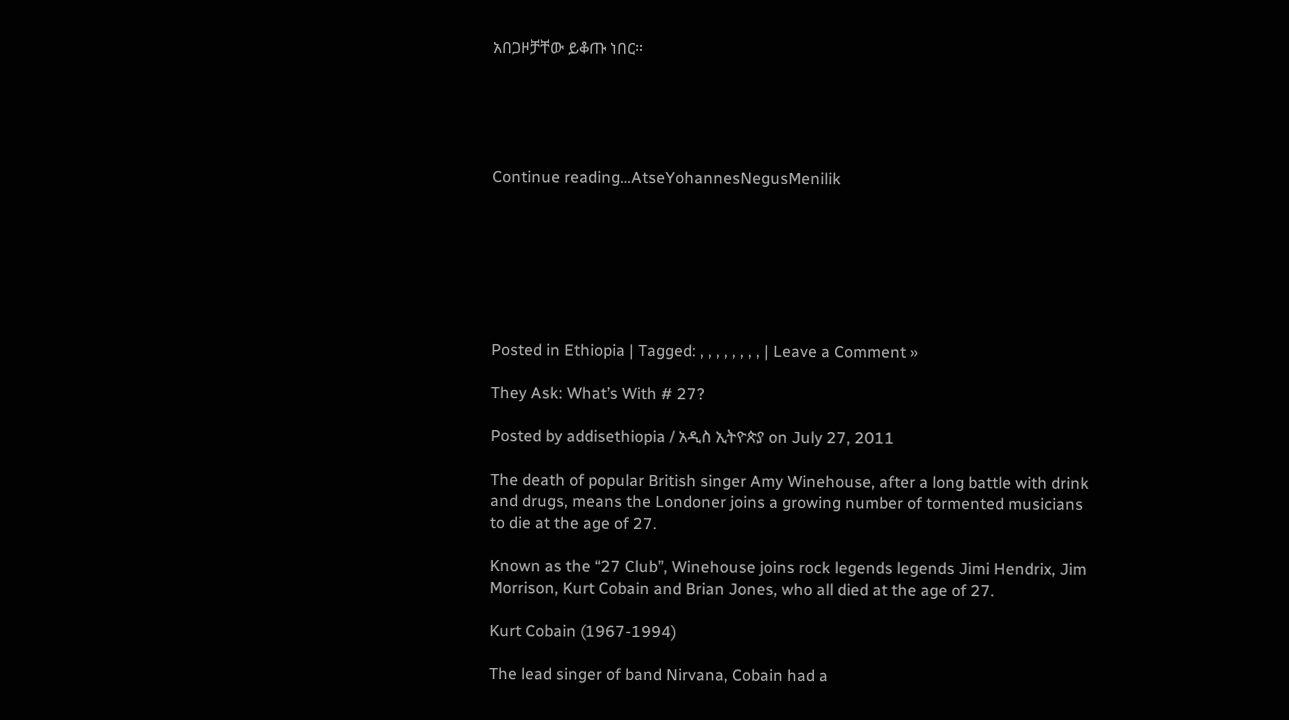አበጋዞቻቸው ይቆጡ ነበር።





Continue reading…AtseYohannesNegusMenilik







Posted in Ethiopia | Tagged: , , , , , , , , | Leave a Comment »

They Ask: What’s With # 27?

Posted by addisethiopia / አዲስ ኢትዮጵያ on July 27, 2011

The death of popular British singer Amy Winehouse, after a long battle with drink and drugs, means the Londoner joins a growing number of tormented musicians to die at the age of 27.

Known as the “27 Club”, Winehouse joins rock legends legends Jimi Hendrix, Jim Morrison, Kurt Cobain and Brian Jones, who all died at the age of 27.

Kurt Cobain (1967-1994)

The lead singer of band Nirvana, Cobain had a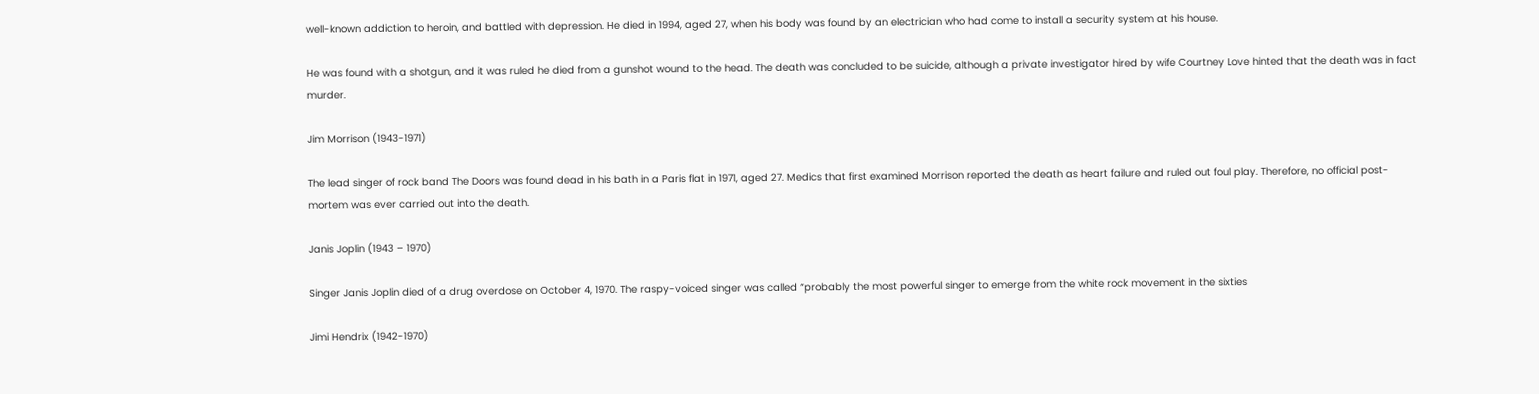well-known addiction to heroin, and battled with depression. He died in 1994, aged 27, when his body was found by an electrician who had come to install a security system at his house.

He was found with a shotgun, and it was ruled he died from a gunshot wound to the head. The death was concluded to be suicide, although a private investigator hired by wife Courtney Love hinted that the death was in fact murder.

Jim Morrison (1943-1971)

The lead singer of rock band The Doors was found dead in his bath in a Paris flat in 1971, aged 27. Medics that first examined Morrison reported the death as heart failure and ruled out foul play. Therefore, no official post-mortem was ever carried out into the death.

Janis Joplin (1943 – 1970)

Singer Janis Joplin died of a drug overdose on October 4, 1970. The raspy-voiced singer was called “probably the most powerful singer to emerge from the white rock movement in the sixties

Jimi Hendrix (1942-1970)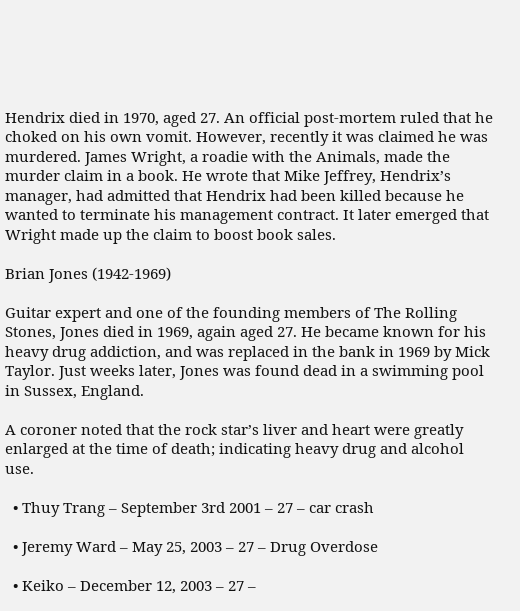Hendrix died in 1970, aged 27. An official post-mortem ruled that he choked on his own vomit. However, recently it was claimed he was murdered. James Wright, a roadie with the Animals, made the murder claim in a book. He wrote that Mike Jeffrey, Hendrix’s manager, had admitted that Hendrix had been killed because he wanted to terminate his management contract. It later emerged that Wright made up the claim to boost book sales.

Brian Jones (1942-1969)

Guitar expert and one of the founding members of The Rolling Stones, Jones died in 1969, again aged 27. He became known for his heavy drug addiction, and was replaced in the bank in 1969 by Mick Taylor. Just weeks later, Jones was found dead in a swimming pool in Sussex, England.

A coroner noted that the rock star’s liver and heart were greatly enlarged at the time of death; indicating heavy drug and alcohol use.

  • Thuy Trang – September 3rd 2001 – 27 – car crash

  • Jeremy Ward – May 25, 2003 – 27 – Drug Overdose

  • Keiko – December 12, 2003 – 27 –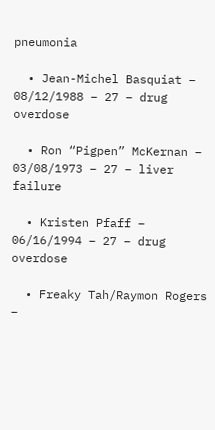pneumonia

  • Jean-Michel Basquiat – 08/12/1988 – 27 – drug overdose

  • Ron “Pigpen” McKernan – 03/08/1973 – 27 – liver failure

  • Kristen Pfaff – 06/16/1994 – 27 – drug overdose

  • Freaky Tah/Raymon Rogers –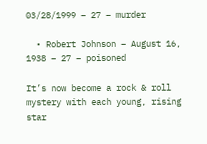03/28/1999 – 27 – murder

  • Robert Johnson – August 16, 1938 – 27 – poisoned

It’s now become a rock & roll mystery with each young, rising star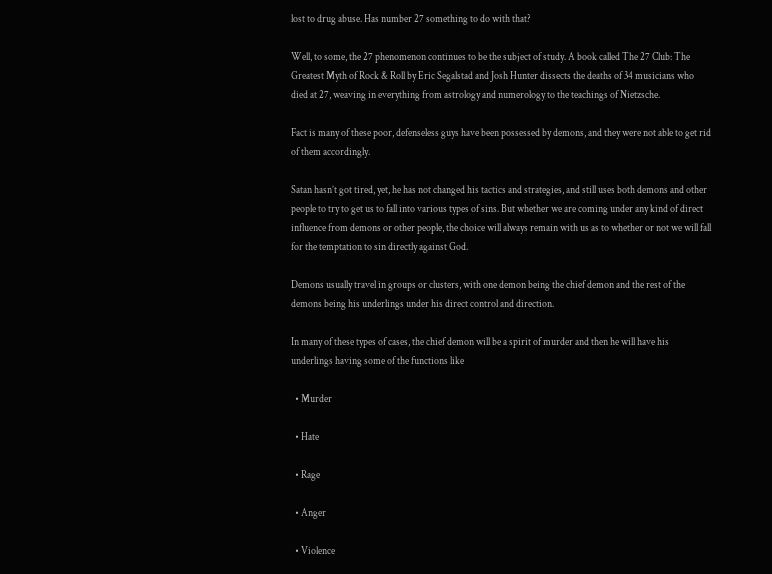lost to drug abuse. Has number 27 something to do with that?

Well, to some, the 27 phenomenon continues to be the subject of study. A book called The 27 Club: The Greatest Myth of Rock & Roll by Eric Segalstad and Josh Hunter dissects the deaths of 34 musicians who died at 27, weaving in everything from astrology and numerology to the teachings of Nietzsche.

Fact is many of these poor, defenseless guys have been possessed by demons, and they were not able to get rid of them accordingly.

Satan hasn’t got tired, yet, he has not changed his tactics and strategies, and still uses both demons and other people to try to get us to fall into various types of sins. But whether we are coming under any kind of direct influence from demons or other people, the choice will always remain with us as to whether or not we will fall for the temptation to sin directly against God.

Demons usually travel in groups or clusters, with one demon being the chief demon and the rest of the demons being his underlings under his direct control and direction.

In many of these types of cases, the chief demon will be a spirit of murder and then he will have his underlings having some of the functions like

  • Murder

  • Hate

  • Rage

  • Anger

  • Violence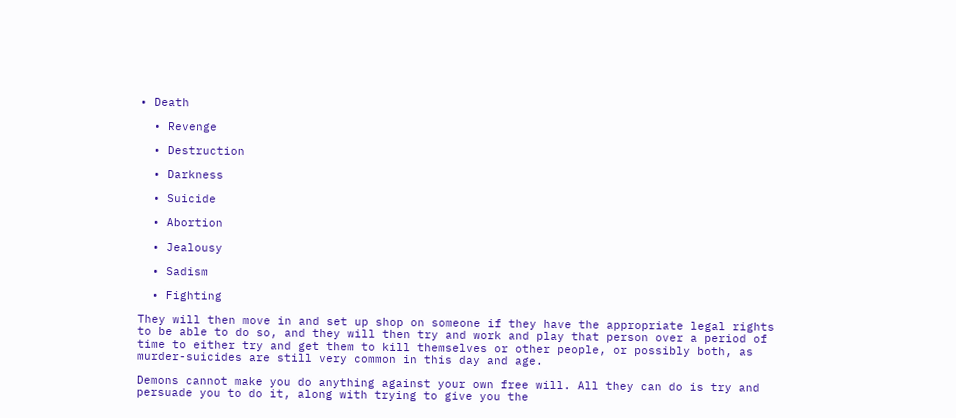• Death

  • Revenge

  • Destruction

  • Darkness

  • Suicide

  • Abortion

  • Jealousy

  • Sadism

  • Fighting

They will then move in and set up shop on someone if they have the appropriate legal rights to be able to do so, and they will then try and work and play that person over a period of time to either try and get them to kill themselves or other people, or possibly both, as murder-suicides are still very common in this day and age.

Demons cannot make you do anything against your own free will. All they can do is try and persuade you to do it, along with trying to give you the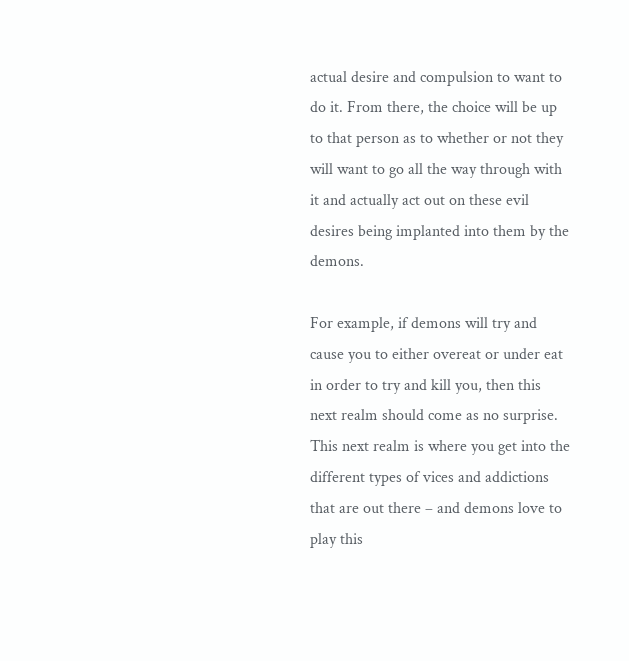actual desire and compulsion to want to do it. From there, the choice will be up to that person as to whether or not they will want to go all the way through with it and actually act out on these evil desires being implanted into them by the demons.

For example, if demons will try and cause you to either overeat or under eat in order to try and kill you, then this next realm should come as no surprise. This next realm is where you get into the different types of vices and addictions that are out there – and demons love to play this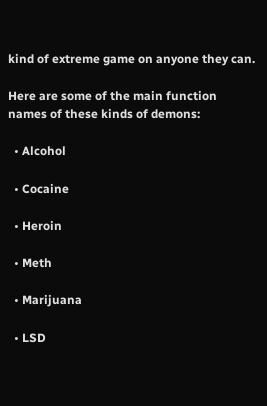kind of extreme game on anyone they can.

Here are some of the main function names of these kinds of demons:

  • Alcohol

  • Cocaine

  • Heroin

  • Meth

  • Marijuana

  • LSD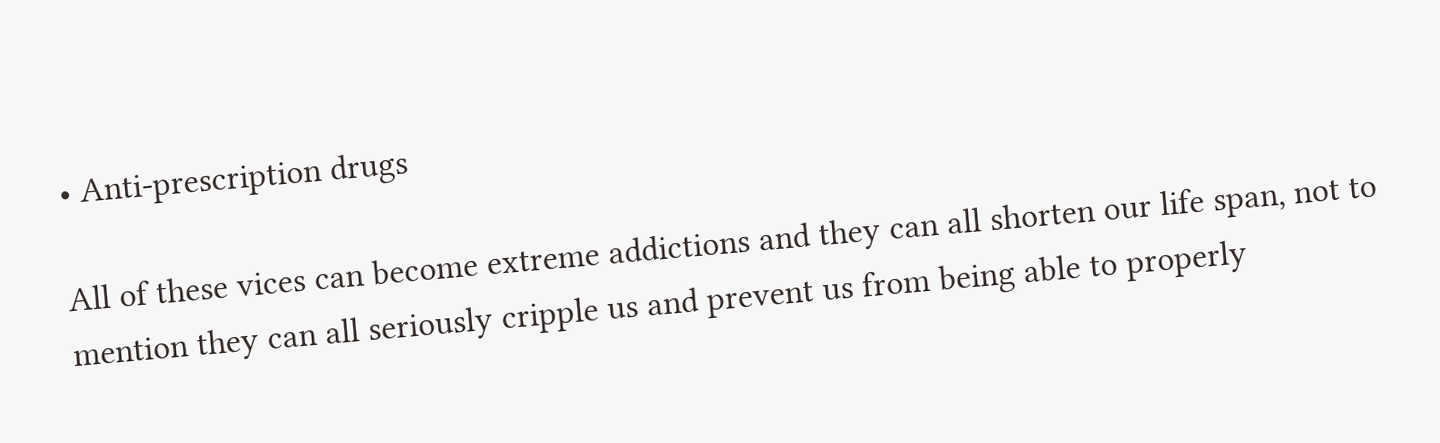• Anti-prescription drugs

All of these vices can become extreme addictions and they can all shorten our life span, not to mention they can all seriously cripple us and prevent us from being able to properly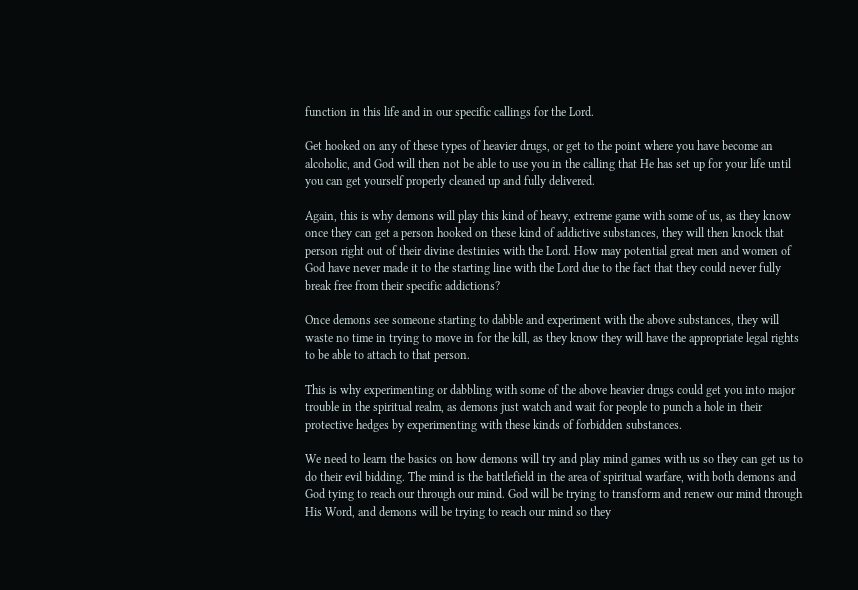function in this life and in our specific callings for the Lord.

Get hooked on any of these types of heavier drugs, or get to the point where you have become an alcoholic, and God will then not be able to use you in the calling that He has set up for your life until you can get yourself properly cleaned up and fully delivered.

Again, this is why demons will play this kind of heavy, extreme game with some of us, as they know once they can get a person hooked on these kind of addictive substances, they will then knock that person right out of their divine destinies with the Lord. How may potential great men and women of God have never made it to the starting line with the Lord due to the fact that they could never fully break free from their specific addictions?

Once demons see someone starting to dabble and experiment with the above substances, they will waste no time in trying to move in for the kill, as they know they will have the appropriate legal rights to be able to attach to that person.

This is why experimenting or dabbling with some of the above heavier drugs could get you into major trouble in the spiritual realm, as demons just watch and wait for people to punch a hole in their protective hedges by experimenting with these kinds of forbidden substances.

We need to learn the basics on how demons will try and play mind games with us so they can get us to do their evil bidding. The mind is the battlefield in the area of spiritual warfare, with both demons and God tying to reach our through our mind. God will be trying to transform and renew our mind through His Word, and demons will be trying to reach our mind so they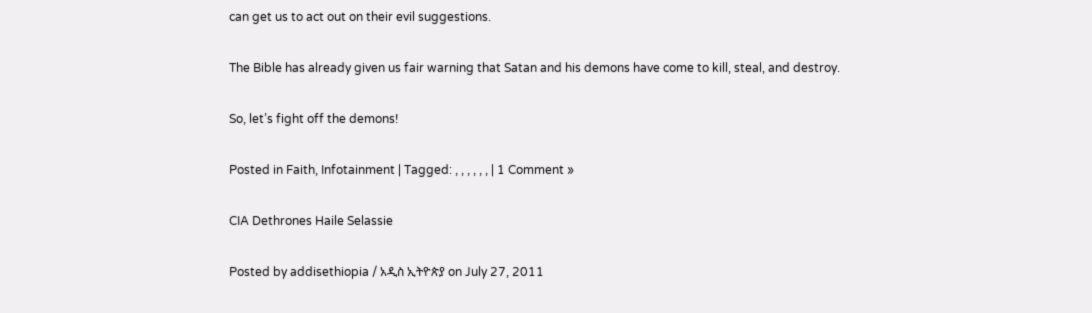can get us to act out on their evil suggestions.

The Bible has already given us fair warning that Satan and his demons have come to kill, steal, and destroy.

So, let’s fight off the demons!

Posted in Faith, Infotainment | Tagged: , , , , , , | 1 Comment »

CIA Dethrones Haile Selassie

Posted by addisethiopia / አዲስ ኢትዮጵያ on July 27, 2011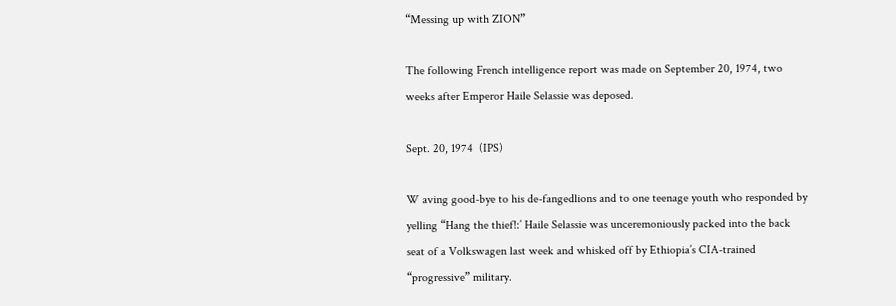“Messing up with ZION”

The following French intelligence report was made on September 20, 1974, two weeks after Emperor Haile Selassie was deposed.

Sept. 20, 1974  (IPS)

W aving good-bye to his de-fangedlions and to one teenage youth who responded by yelling “Hang the thief!:’ Haile Selassie was unceremoniously packed into the back seat of a Volkswagen last week and whisked off by Ethiopia’s CIA-trained “progressive” military.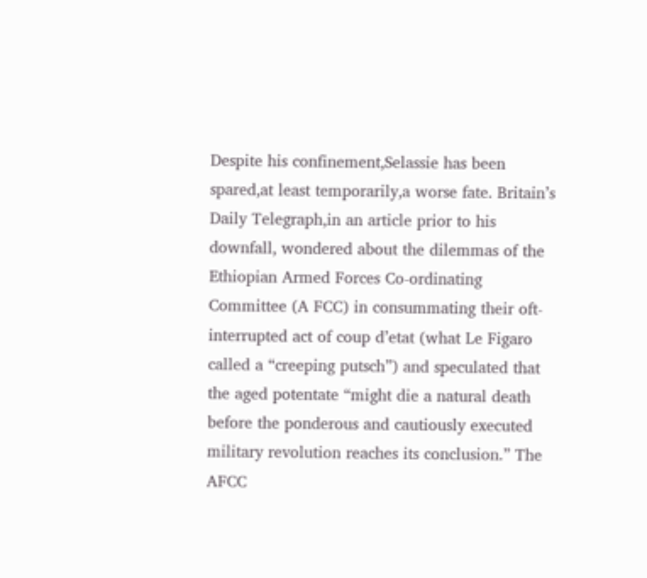Despite his confinement,Selassie has been spared,at least temporarily,a worse fate. Britain’s Daily Telegraph,in an article prior to his downfall, wondered about the dilemmas of the Ethiopian Armed Forces Co-ordinating Committee (A FCC) in consummating their oft-interrupted act of coup d’etat (what Le Figaro called a “creeping putsch”) and speculated that the aged potentate “might die a natural death before the ponderous and cautiously executed military revolution reaches its conclusion.” The AFCC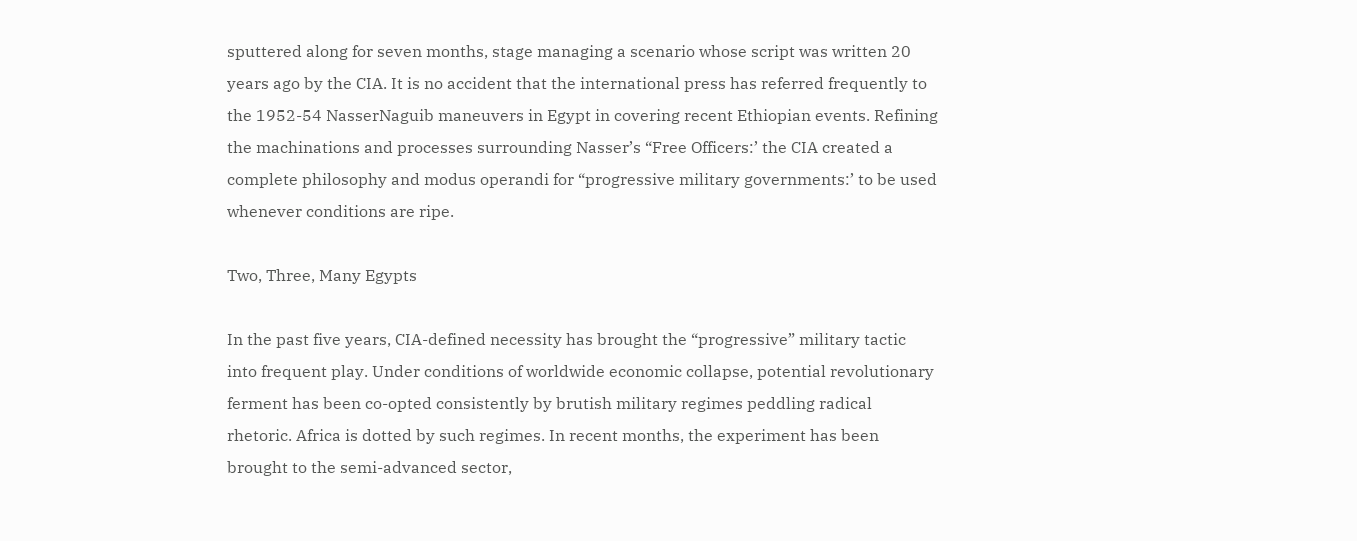sputtered along for seven months, stage managing a scenario whose script was written 20 years ago by the CIA. It is no accident that the international press has referred frequently to the 1952-54 NasserNaguib maneuvers in Egypt in covering recent Ethiopian events. Refining the machinations and processes surrounding Nasser’s “Free Officers:’ the CIA created a complete philosophy and modus operandi for “progressive military governments:’ to be used whenever conditions are ripe.

Two, Three, Many Egypts

In the past five years, CIA-defined necessity has brought the “progressive” military tactic into frequent play. Under conditions of worldwide economic collapse, potential revolutionary ferment has been co-opted consistently by brutish military regimes peddling radical rhetoric. Africa is dotted by such regimes. In recent months, the experiment has been brought to the semi-advanced sector,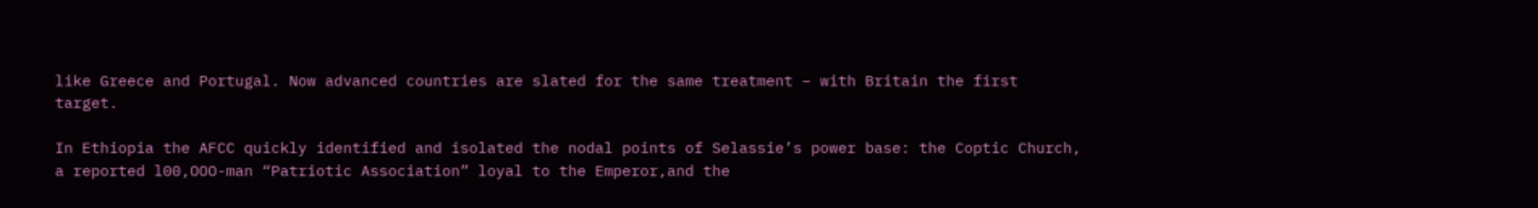like Greece and Portugal. Now advanced countries are slated for the same treatment – with Britain the first target.

In Ethiopia the AFCC quickly identified and isolated the nodal points of Selassie’s power base: the Coptic Church, a reported l00,OOO-man “Patriotic Association” loyal to the Emperor,and the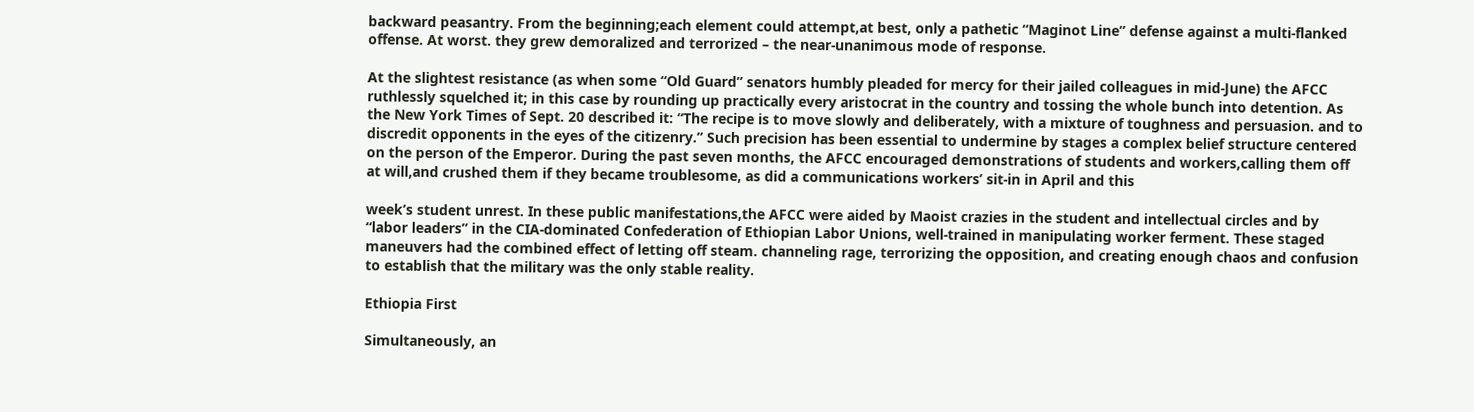backward peasantry. From the beginning;each element could attempt,at best, only a pathetic “Maginot Line” defense against a multi-flanked offense. At worst. they grew demoralized and terrorized – the near-unanimous mode of response.

At the slightest resistance (as when some “Old Guard” senators humbly pleaded for mercy for their jailed colleagues in mid-June) the AFCC ruthlessly squelched it; in this case by rounding up practically every aristocrat in the country and tossing the whole bunch into detention. As the New York Times of Sept. 20 described it: “The recipe is to move slowly and deliberately, with a mixture of toughness and persuasion. and to discredit opponents in the eyes of the citizenry.” Such precision has been essential to undermine by stages a complex belief structure centered on the person of the Emperor. During the past seven months, the AFCC encouraged demonstrations of students and workers,calling them off at will,and crushed them if they became troublesome, as did a communications workers’ sit-in in April and this

week’s student unrest. In these public manifestations,the AFCC were aided by Maoist crazies in the student and intellectual circles and by “labor leaders” in the CIA-dominated Confederation of Ethiopian Labor Unions, well-trained in manipulating worker ferment. These staged maneuvers had the combined effect of letting off steam. channeling rage, terrorizing the opposition, and creating enough chaos and confusion to establish that the military was the only stable reality.

Ethiopia First

Simultaneously, an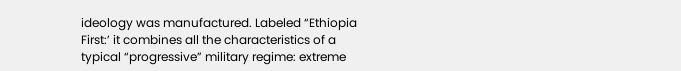ideology was manufactured. Labeled “Ethiopia First:’ it combines all the characteristics of a typical “progressive” military regime: extreme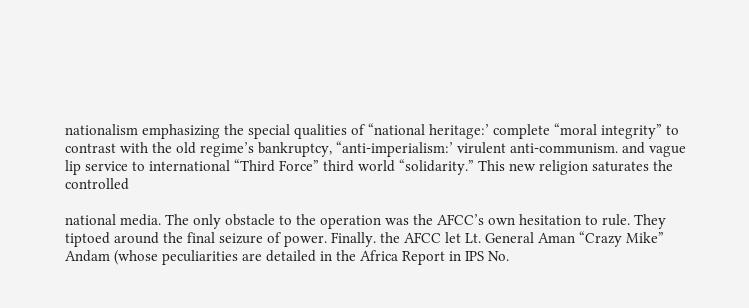nationalism emphasizing the special qualities of “national heritage:’ complete “moral integrity” to contrast with the old regime’s bankruptcy, “anti-imperialism:’ virulent anti-communism. and vague lip service to international “Third Force” third world “solidarity.” This new religion saturates the controlled

national media. The only obstacle to the operation was the AFCC’s own hesitation to rule. They tiptoed around the final seizure of power. Finally. the AFCC let Lt. General Aman “Crazy Mike” Andam (whose peculiarities are detailed in the Africa Report in IPS No.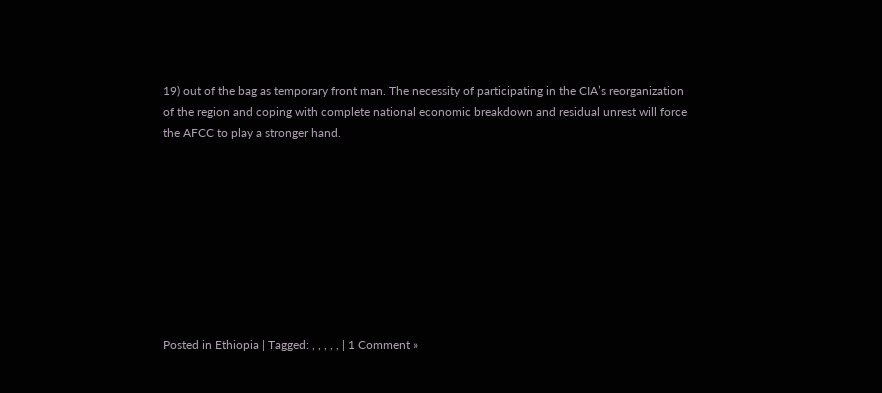19) out of the bag as temporary front man. The necessity of participating in the CIA’s reorganization of the region and coping with complete national economic breakdown and residual unrest will force the AFCC to play a stronger hand.









Posted in Ethiopia | Tagged: , , , , , | 1 Comment »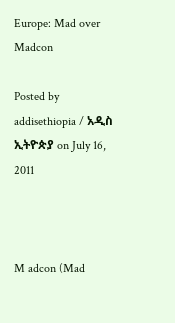Europe: Mad over Madcon

Posted by addisethiopia / አዲስ ኢትዮጵያ on July 16, 2011



M adcon (Mad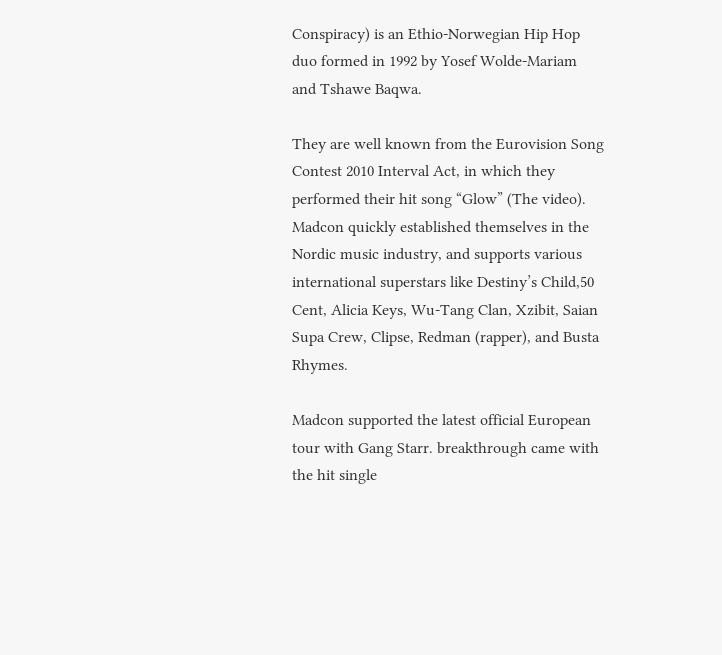Conspiracy) is an Ethio-Norwegian Hip Hop duo formed in 1992 by Yosef Wolde-Mariam and Tshawe Baqwa.

They are well known from the Eurovision Song Contest 2010 Interval Act, in which they performed their hit song “Glow” (The video). Madcon quickly established themselves in the Nordic music industry, and supports various international superstars like Destiny’s Child,50 Cent, Alicia Keys, Wu-Tang Clan, Xzibit, Saian Supa Crew, Clipse, Redman (rapper), and Busta Rhymes.

Madcon supported the latest official European tour with Gang Starr. breakthrough came with the hit single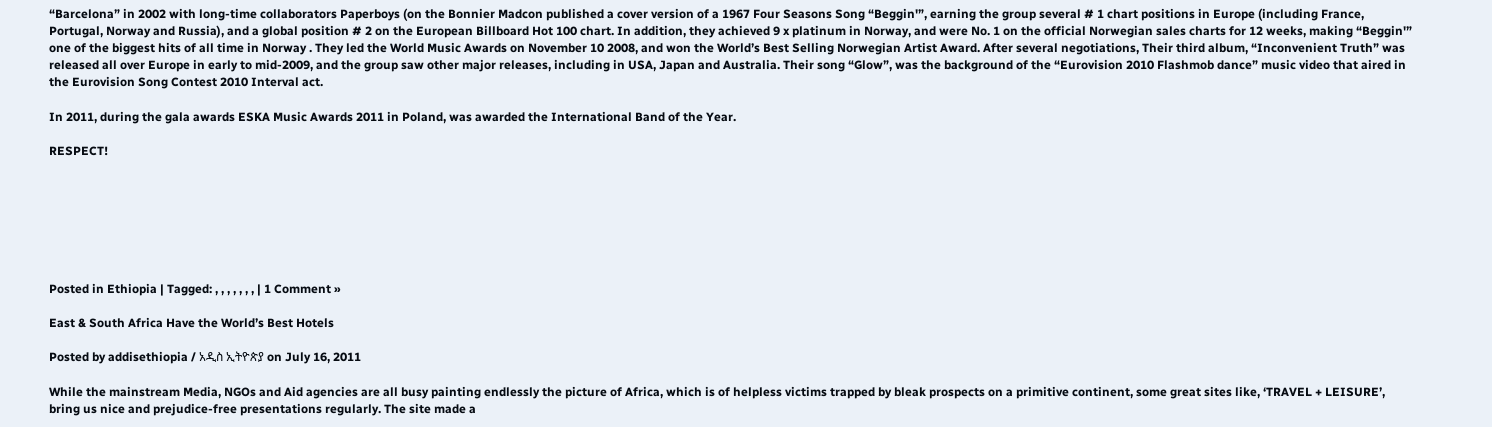“Barcelona” in 2002 with long-time collaborators Paperboys (on the Bonnier Madcon published a cover version of a 1967 Four Seasons Song “Beggin'”, earning the group several # 1 chart positions in Europe (including France, Portugal, Norway and Russia), and a global position # 2 on the European Billboard Hot 100 chart. In addition, they achieved 9 x platinum in Norway, and were No. 1 on the official Norwegian sales charts for 12 weeks, making “Beggin'” one of the biggest hits of all time in Norway . They led the World Music Awards on November 10 2008, and won the World’s Best Selling Norwegian Artist Award. After several negotiations, Their third album, “Inconvenient Truth” was released all over Europe in early to mid-2009, and the group saw other major releases, including in USA, Japan and Australia. Their song “Glow”, was the background of the “Eurovision 2010 Flashmob dance” music video that aired in the Eurovision Song Contest 2010 Interval act.

In 2011, during the gala awards ESKA Music Awards 2011 in Poland, was awarded the International Band of the Year.

RESPECT!







Posted in Ethiopia | Tagged: , , , , , , , | 1 Comment »

East & South Africa Have the World’s Best Hotels

Posted by addisethiopia / አዲስ ኢትዮጵያ on July 16, 2011

While the mainstream Media, NGOs and Aid agencies are all busy painting endlessly the picture of Africa, which is of helpless victims trapped by bleak prospects on a primitive continent, some great sites like, ‘TRAVEL + LEISURE’, bring us nice and prejudice-free presentations regularly. The site made a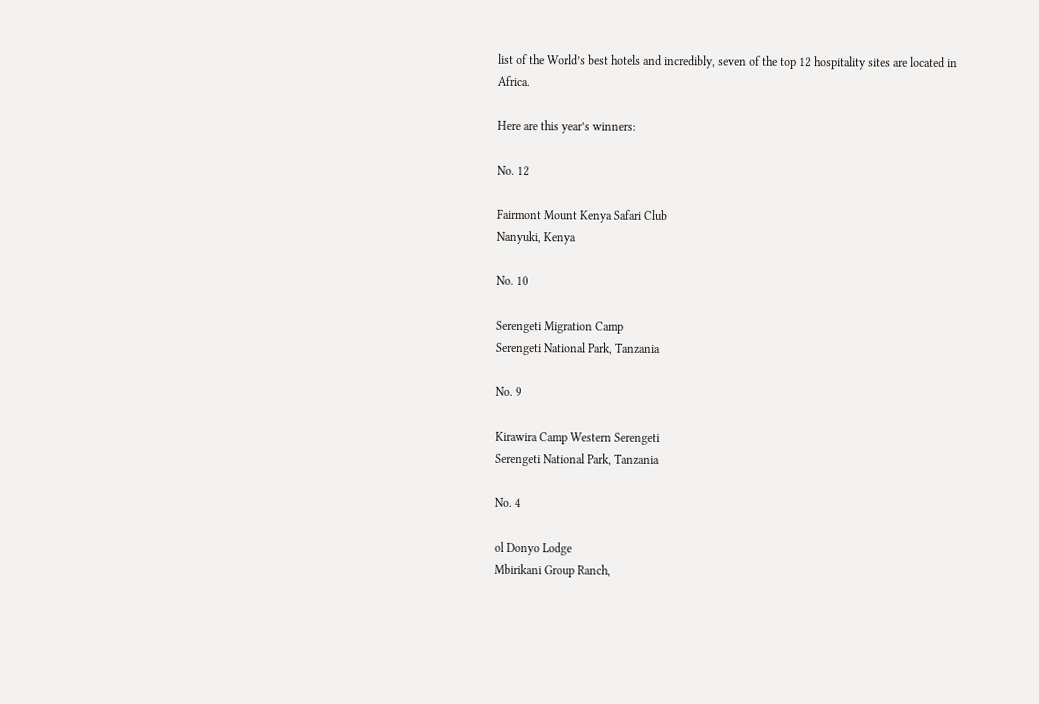list of the World’s best hotels and incredibly, seven of the top 12 hospitality sites are located in Africa.

Here are this year’s winners:

No. 12

Fairmont Mount Kenya Safari Club
Nanyuki, Kenya

No. 10

Serengeti Migration Camp
Serengeti National Park, Tanzania

No. 9

Kirawira Camp Western Serengeti
Serengeti National Park, Tanzania

No. 4

ol Donyo Lodge
Mbirikani Group Ranch,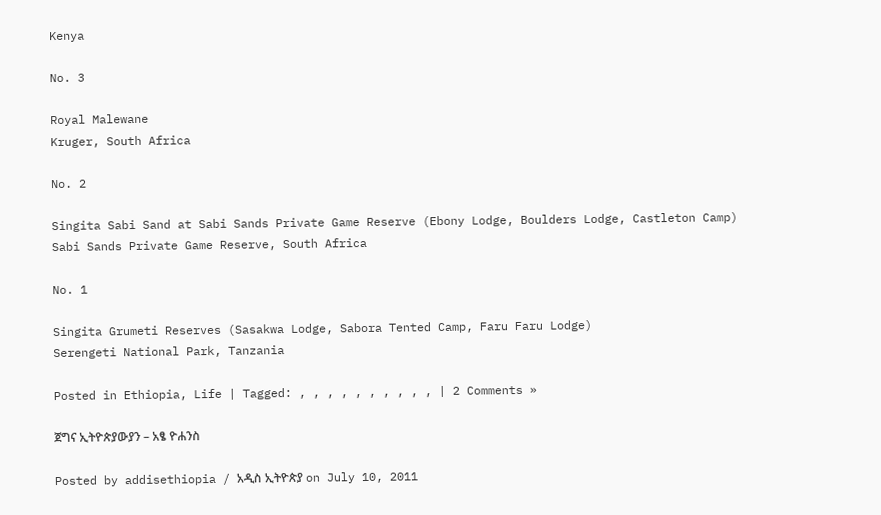Kenya

No. 3

Royal Malewane
Kruger, South Africa

No. 2

Singita Sabi Sand at Sabi Sands Private Game Reserve (Ebony Lodge, Boulders Lodge, Castleton Camp)
Sabi Sands Private Game Reserve, South Africa

No. 1

Singita Grumeti Reserves (Sasakwa Lodge, Sabora Tented Camp, Faru Faru Lodge)
Serengeti National Park, Tanzania

Posted in Ethiopia, Life | Tagged: , , , , , , , , , , | 2 Comments »

ጀግና ኢትዮጵያውያን – አፄ ዮሐንስ

Posted by addisethiopia / አዲስ ኢትዮጵያ on July 10, 2011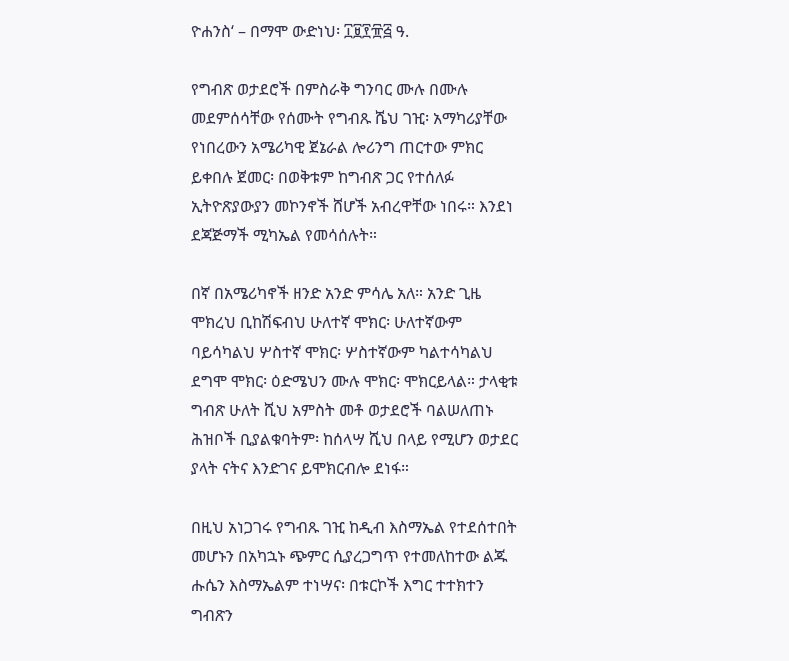ዮሐንስ‘ – በማሞ ውድነህ፡ ፲፱፻፹፭ ዓ.

የግብጽ ወታደሮች በምስራቅ ግንባር ሙሉ በሙሉ መደምሰሳቸው የሰሙት የግብጹ ሼህ ገዢ፡ አማካሪያቸው የነበረውን አሜሪካዊ ጀኔራል ሎሪንግ ጠርተው ምክር ይቀበሉ ጀመር፡ በወቅቱም ከግብጽ ጋር የተሰለፉ ኢትዮጽያውያን መኮንኖች ሸሆች አብረዋቸው ነበሩ። እንደነ ደጃጅማች ሚካኤል የመሳሰሉት።

በኛ በአሜሪካኖች ዘንድ አንድ ምሳሌ አለ። አንድ ጊዜ ሞክረህ ቢከሽፍብህ ሁለተኛ ሞክር፡ ሁለተኛውም ባይሳካልህ ሦስተኛ ሞክር፡ ሦስተኛውም ካልተሳካልህ ደግሞ ሞክር፡ ዕድሜህን ሙሉ ሞክር፡ ሞክርይላል። ታላቂቱ ግብጽ ሁለት ሺህ አምስት መቶ ወታደሮች ባልሠለጠኑ ሕዝቦች ቢያልቁባትም፡ ከሰላሣ ሺህ በላይ የሚሆን ወታደር ያላት ናትና እንድገና ይሞክርብሎ ደነፋ።

በዚህ አነጋገሩ የግብጹ ገዢ ከዲብ እስማኤል የተደሰተበት መሆኑን በአካኋኑ ጭምር ሲያረጋግጥ የተመለከተው ልጁ ሑሴን እስማኤልም ተነሣና፡ በቱርኮች እግር ተተክተን ግብጽን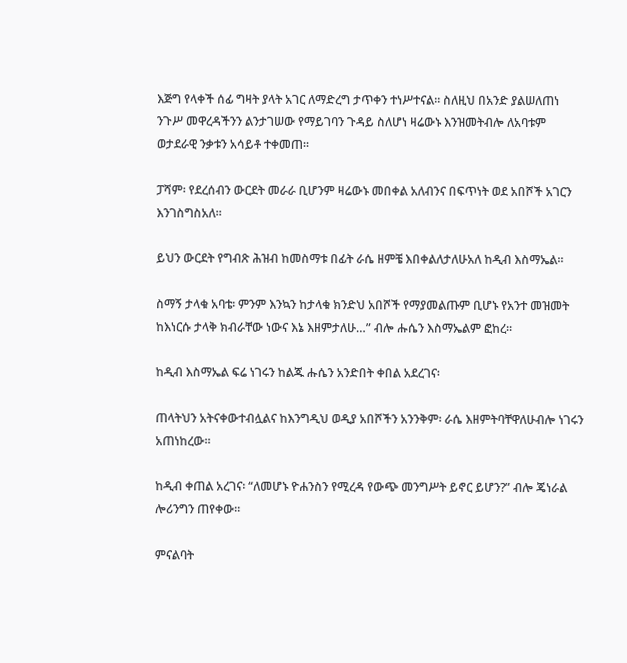እጅግ የላቀች ሰፊ ግዛት ያላት አገር ለማድረግ ታጥቀን ተነሥተናል። ስለዚህ በአንድ ያልሠለጠነ ንጉሥ መዋረዳችንን ልንታገሠው የማይገባን ጉዳይ ስለሆነ ዛሬውኑ እንዝመትብሎ ለአባቱም ወታደራዊ ንቃቱን አሳይቶ ተቀመጠ።

ፓሻም፡ የደረሰብን ውርደት መራራ ቢሆንም ዛሬውኑ መበቀል አለብንና በፍጥነት ወደ አበሾች አገርን እንገስግስአለ።

ይህን ውርደት የግብጽ ሕዝብ ከመስማቱ በፊት ራሴ ዘምቼ እበቀልለታለሁአለ ከዲብ እስማኤል።

ስማኝ ታላቁ አባቴ፡ ምንም እንኳን ከታላቁ ክንድህ አበሾች የማያመልጡም ቢሆኑ የአንተ መዝመት ከእነርሱ ታላቅ ክብራቸው ነውና እኔ እዘምታለሁ…” ብሎ ሑሴን እስማኤልም ፎከረ።

ከዲብ እስማኤል ፍሬ ነገሩን ከልጁ ሑሴን አንድበት ቀበል አደረገና፡

ጠላትህን አትናቀውተብሏልና ከእንግዲህ ወዲያ አበሾችን አንንቅም፡ ራሴ እዘምትባቸዋለሁብሎ ነገሩን አጠነከረው።

ከዲብ ቀጠል አረገና፡ “ለመሆኑ ዮሐንስን የሚረዳ የውጭ መንግሥት ይኖር ይሆን?” ብሎ ጄነራል ሎሪንግን ጠየቀው።

ምናልባት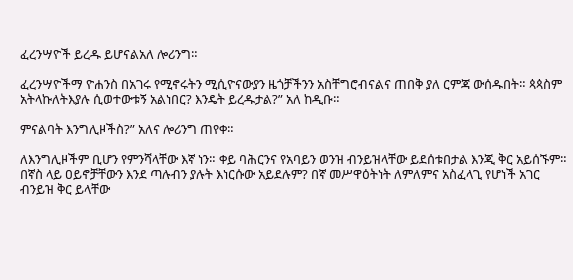ፈረንሣዮች ይረዱ ይሆናልአለ ሎሪንግ።

ፈረንሣዮችማ ዮሐንስ በአገሩ የሚኖሩትን ሚሲዮናውያን ዜጎቻችንን አስቸግሮብናልና ጠበቅ ያለ ርምጃ ውሰዱበት። ጳጳስም አትላኩለትእያሉ ሲወተውቱኝ አልነበር? እንዴት ይረዱታል?” አለ ከዲቡ።

ምናልባት እንግሊዞችስ?” አለና ሎሪንግ ጠየቀ።

ለእንግሊዞችም ቢሆን የምንሻላቸው እኛ ነን። ቀይ ባሕርንና የአባይን ወንዝ ብንይዝላቸው ይደሰቱበታል እንጂ ቅር አይሰኙም። በኛስ ላይ ዐይኖቻቸውን እንደ ጣሉብን ያሉት እነርሱው አይደሉም? በኛ መሥዋዕትነት ለምለምና አስፈላጊ የሆነች አገር ብንይዝ ቅር ይላቸው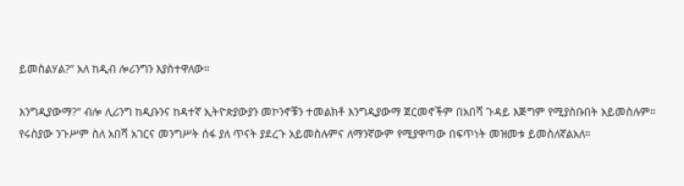ይመስልሃል?” አለ ከዲብ ሎሪንግን እያስተዋለው።

እንግዲያውማ?” ብሎ ሊሪንግ ከዲቡንና ከዳተኛ ኢትዮጵያውያን መኮንኖቹን ተመልክቶ እንግዲያውማ ጀርመኖችም በአበሻ ጉዳይ እጅግም የሚያስቡበት አይመስሉም። የሩስያው ንጉሥም ስለ አበሻ አገርና መንግሥት ሰፋ ያለ ጥናት ያደረጉ አይመስሉምና ለማንኛውም የሚያዋጣው በፍጥነት መዝመቱ ይመስለኛልአለ።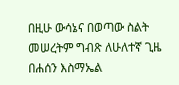በዚሁ ውሳኔና በወጣው ስልት መሠረትም ግብጽ ለሁለተኛ ጊዜ በሐሰን እስማኤል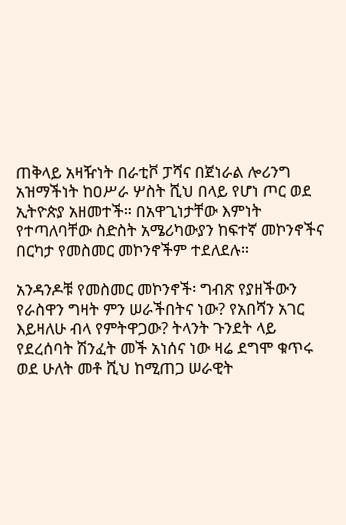ጠቅላይ አዛዥነት በራቲቮ ፓሻና በጀነራል ሎሪንግ አዝማችነት ከዐሥራ ሦስት ሺህ በላይ የሆነ ጦር ወደ ኢትዮጵያ አዘመተች። በአዋጊነታቸው እምነት የተጣለባቸው ስድስት አሜሪካውያን ከፍተኛ መኮንኖችና በርካታ የመስመር መኮንኖችም ተደለደሉ።

አንዳንዶቹ የመስመር መኮንኖች፡ ግብጽ የያዘችውን የራስዋን ግዛት ምን ሠራችበትና ነው? የአበሻን አገር እይዛለሁ ብላ የምትዋጋው? ትላንት ጉንደት ላይ የደረሰባት ሽንፈት መች አነሰና ነው ዛሬ ደግሞ ቁጥሩ ወደ ሁለት መቶ ሺህ ከሚጠጋ ሠራዊት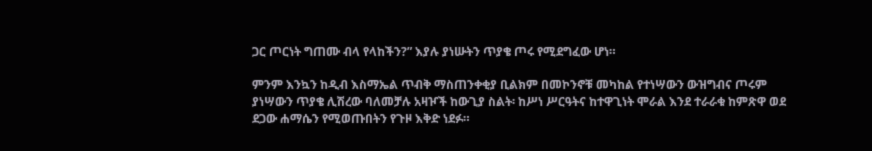ጋር ጦርነት ግጠሙ ብላ የላከችን?” እያሉ ያነሡትን ጥያቄ ጦሩ የሚደግፈው ሆነ።

ምንም እንኳን ከዲብ እስማኤል ጥብቅ ማስጠንቀቂያ ቢልክም በመኮንኖቹ መካከል የተነሣውን ውዝግብና ጦሩም ያነሣውን ጥያቄ ሊሽረው ባለመቻሉ አዛዦች ከውጊያ ስልት፡ ከሥነ ሥርዓትና ከተዋጊነት ሞራል እንደ ተራራቁ ከምጽዋ ወደ ደጋው ሐማሴን የሚወጡበትን የጉዞ እቅድ ነደፉ።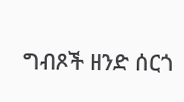ግብጾች ዘንድ ሰርጎ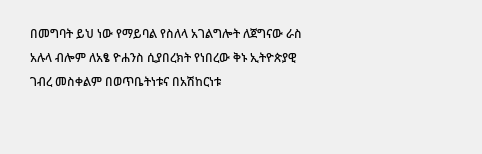በመግባት ይህ ነው የማይባል የስለላ አገልግሎት ለጀግናው ራስ አሉላ ብሎም ለአፄ ዮሐንስ ሲያበረክት የነበረው ቅኑ ኢትዮጵያዊ ገብረ መስቀልም በወጥቤትነቱና በአሽከርነቱ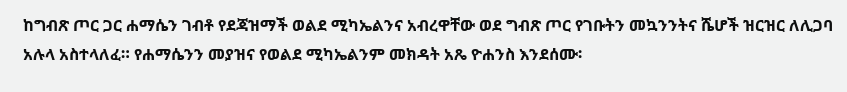ከግብጽ ጦር ጋር ሐማሴን ገብቶ የደጃዝማች ወልደ ሚካኤልንና አብረዋቸው ወደ ግብጽ ጦር የገቡትን መኳንንትና ሼሆች ዝርዝር ለሊጋባ አሉላ አስተላለፈ። የሐማሴንን መያዝና የወልደ ሚካኤልንም መክዳት አጼ ዮሐንስ እንደሰሙ፡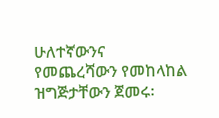ሁለተኛውንና የመጨረሻውን የመከላከል ዝግጅታቸውን ጀመሩ፡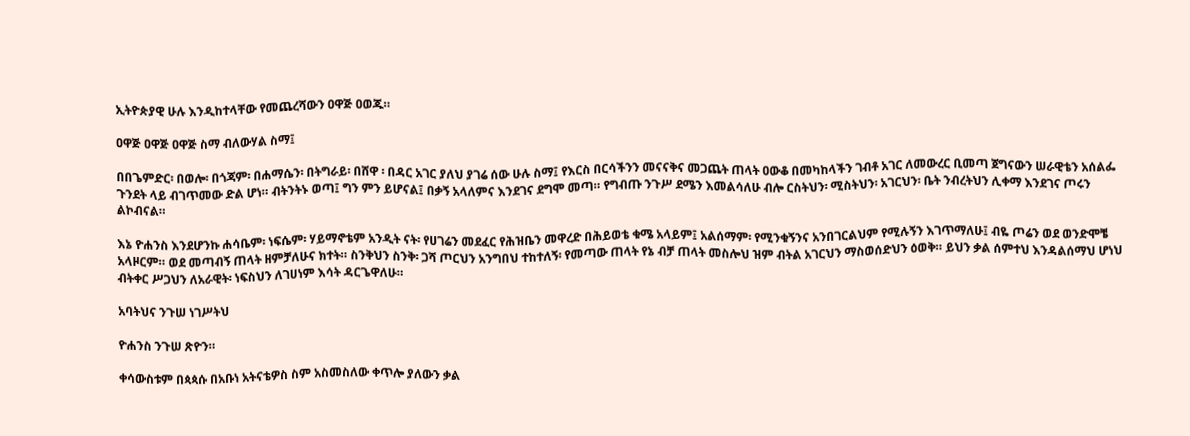ኢትዮጵያዊ ሁሉ እንዲከተላቸው የመጨረሻውን ዐዋጅ ዐወጁ።

ዐዋጅ ዐዋጅ ዐዋጅ ስማ ብለውሃል ስማ፤

በበጌምድር፡ በወሎ፡ በጎጃም፡ በሐማሴን፡ በትግራይ፡ በሸዋ ፡ በዳር አገር ያለህ ያገሬ ሰው ሁሉ ስማ፤ የእርስ በርሳችንን መናናቅና መጋጨት ጠላት ዐውቆ በመካከላችን ገብቶ አገር ለመውረር ቢመጣ ጀግናውን ሠራዊቴን አሰልፌ ጉንደት ላይ ብገጥመው ድል ሆነ። ብትንትኑ ወጣ፤ ግን ምን ይሆናል፤ በቃኝ አላለምና እንደገና ደግሞ መጣ። የግብጡ ንጉሥ ደሜን እመልሳለሁ ብሎ ርስትህን፡ ሚስትህን፡ አገርህን፡ ቤት ንብረትህን ሊቀማ እንደገና ጦሩን ልኮብናል።

እኔ ዮሐንስ እንደሆንኩ ሐሳቤም፡ ነፍሴም፡ ሃይማኖቴም አንዲት ናት፡ የሀገሬን መደፈር የሕዝቤን መዋረድ በሕይወቴ ቁሜ አላይም፤ አልሰማም፡ የሚንቁኝንና አንበገርልህም የሚሉኝን እገጥማለሁ፤ ብዬ ጦሬን ወደ ወንድሞቼ አላዞርም። ወደ መጣብኝ ጠላት ዘምቻለሁና ክተት። ስንቅህን ስንቅ፡ ጋሻ ጦርህን አንግበህ ተከተለኝ፡ የመጣው ጠላት የኔ ብቻ ጠላት መስሎህ ዝም ብትል አገርህን ማስወሰድህን ዕወቅ። ይህን ቃል ሰምተህ እንዳልሰማህ ሆነህ ብትቀር ሥጋህን ለአራዊት፡ ነፍስህን ለገሀነም እሳት ዳርጌዋለሁ።

አባትህና ንጉሠ ነገሥትህ

ዮሐንስ ንጉሠ ጽዮን።

ቀሳውስቱም በጳጳሱ በአቡነ አትናቴዎስ ስም አስመስለው ቀጥሎ ያለውን ቃል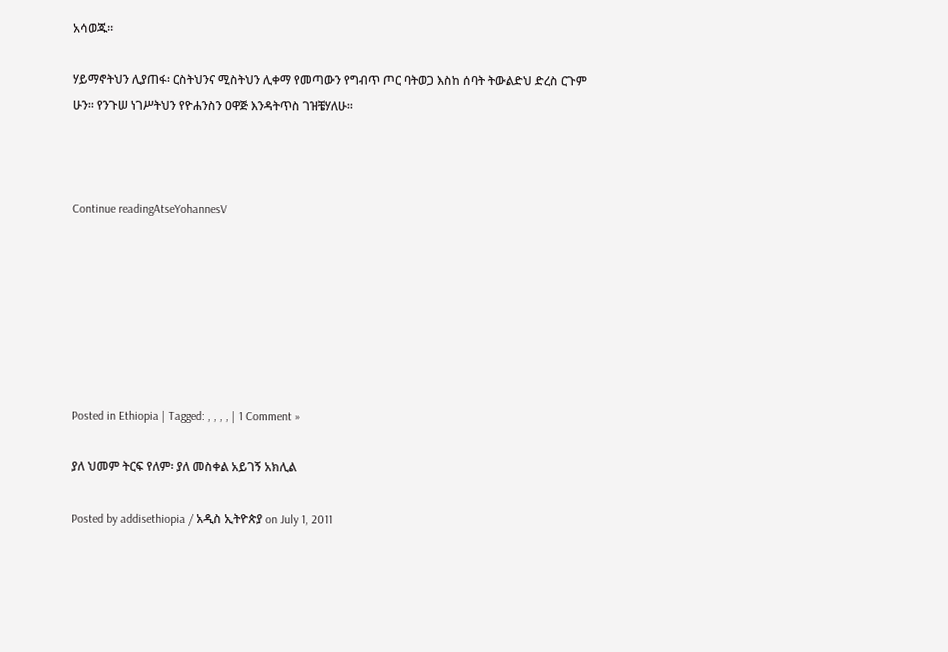አሳወጁ።

ሃይማኖትህን ሊያጠፋ፡ ርስትህንና ሚስትህን ሊቀማ የመጣውን የግብጥ ጦር ባትወጋ እስከ ሰባት ትውልድህ ድረስ ርጉም ሁን። የንጉሠ ነገሥትህን የዮሐንስን ዐዋጅ እንዳትጥስ ገዝቼሃለሁ።



Continue readingAtseYohannesV







Posted in Ethiopia | Tagged: , , , , | 1 Comment »

ያለ ህመም ትርፍ የለም፡ ያለ መስቀል አይገኝ አክሊል

Posted by addisethiopia / አዲስ ኢትዮጵያ on July 1, 2011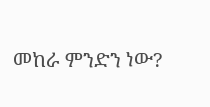መከራ ምንድን ነው?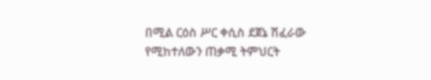በሚል ርዕስ ሥር ቀሲስ ደጀኔ ሽፈራው የሚከተለውን ጠቃሚ ትምህርት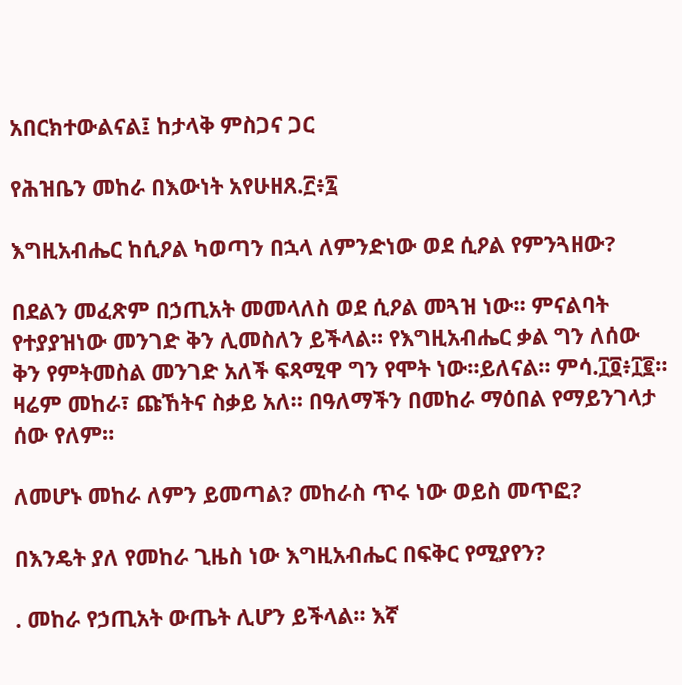አበርክተውልናል፤ ከታላቅ ምስጋና ጋር

የሕዝቤን መከራ በእውነት አየሁዘጸ.፫፥፯

እግዚአብሔር ከሲዖል ካወጣን በኋላ ለምንድነው ወደ ሲዖል የምንጓዘው?

በደልን መፈጽም በኃጢአት መመላለስ ወደ ሲዖል መጓዝ ነው። ምናልባት የተያያዝነው መንገድ ቅን ሊመስለን ይችላል። የእግዚአብሔር ቃል ግን ለሰው ቅን የምትመስል መንገድ አለች ፍጻሚዋ ግን የሞት ነው።ይለናል። ምሳ.፲፬፥፲፪። ዛሬም መከራ፣ ጩኸትና ስቃይ አለ። በዓለማችን በመከራ ማዕበል የማይንገላታ ሰው የለም።

ለመሆኑ መከራ ለምን ይመጣል? መከራስ ጥሩ ነው ወይስ መጥፎ?

በእንዴት ያለ የመከራ ጊዜስ ነው እግዚአብሔር በፍቅር የሚያየን?

. መከራ የኃጢአት ውጤት ሊሆን ይችላል። እኛ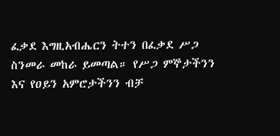ፈቃደ እግዚአብሔርን ትተን በፈቃደ ሥጋ ስንመራ መከራ ይመጣል። የሥጋ ምኞታችንን እና የዐይን አምሮታችንን ብቻ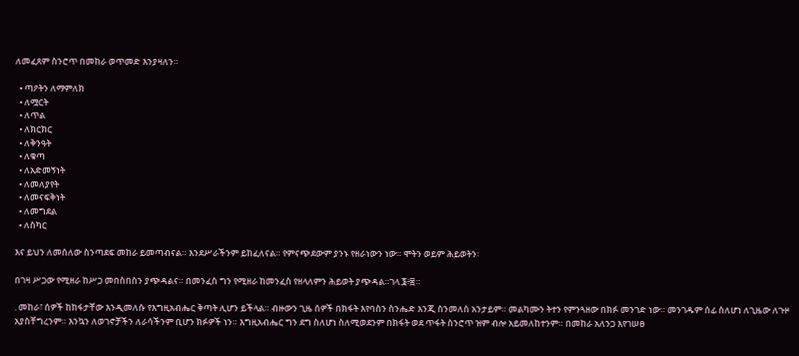ለመፈጸም ስንሮጥ በመከራ ወጥመድ እንያዛለን።

  • ጣዖትን ለማምለክ
  • ለሟርት
  • ለጥል
  • ለክርክር
  • ለቅንዓት
  • ለቁጣ
  • ለአድመኝነት
  • ለመለያየት
  • ለመናፍቅነት
  • ለመግደል
  • ለስካር

እና ይህን ለመሰለው ስንጣደፍ መከራ ይመጣብናል። እንደሥራችንም ይከፈለናል። የምናጭደውም ያንኑ የዘራነውን ነው። ሞትን ወይም ሕይወትን፡

በገዛ ሥጋው የሚዘራ ከሥጋ መበስበስን ያጭዳልና። በመንፈስ ግን የሚዘራ ከመንፈስ የዘላለምን ሕይወት ያጭዳል።ገላ.፮፥፰።

. መከራ፣ ሰዎች ከክፋታቸው እንዲመለሱ የእግዚአብሔር ቅጣት ሊሆን ይችላል። ብዙውን ጊዜ ሰዎች በክፋት እየባስን ስንሔድ እንጂ ስንመለስ አንታይም። መልካሙን ትተን የምንጓዘው በክፉ መንገድ ነው። መንገዱም ሰፊ ስለሆነ ለጊዜው ለጉዞ አያስቸግረንም። እንኳን ለወገኖቻችን ለራሳችንም ቢሆን ክፉዎች ነን። እግዚአብሔር ግን ደግ ስለሆነ ስለሚወደንም በክፋት ወደ ጥፋት ስንሮጥ ዝም ብሎ አይመለከተንም። በመከራ አለንጋ እየገሠፀ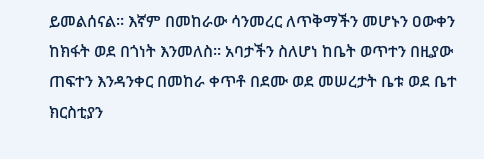ይመልሰናል። እኛም በመከራው ሳንመረር ለጥቅማችን መሆኑን ዐውቀን ከክፋት ወደ በጎነት እንመለስ። አባታችን ስለሆነ ከቤት ወጥተን በዚያው ጠፍተን እንዳንቀር በመከራ ቀጥቶ በደሙ ወደ መሠረታት ቤቱ ወደ ቤተ ክርስቲያን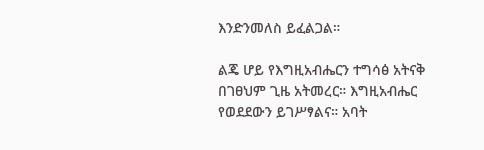እንድንመለስ ይፈልጋል።

ልጄ ሆይ የእግዚአብሔርን ተግሳፅ አትናቅ በገፀህም ጊዜ አትመረር። እግዚአብሔር የወደደውን ይገሥፃልና። አባት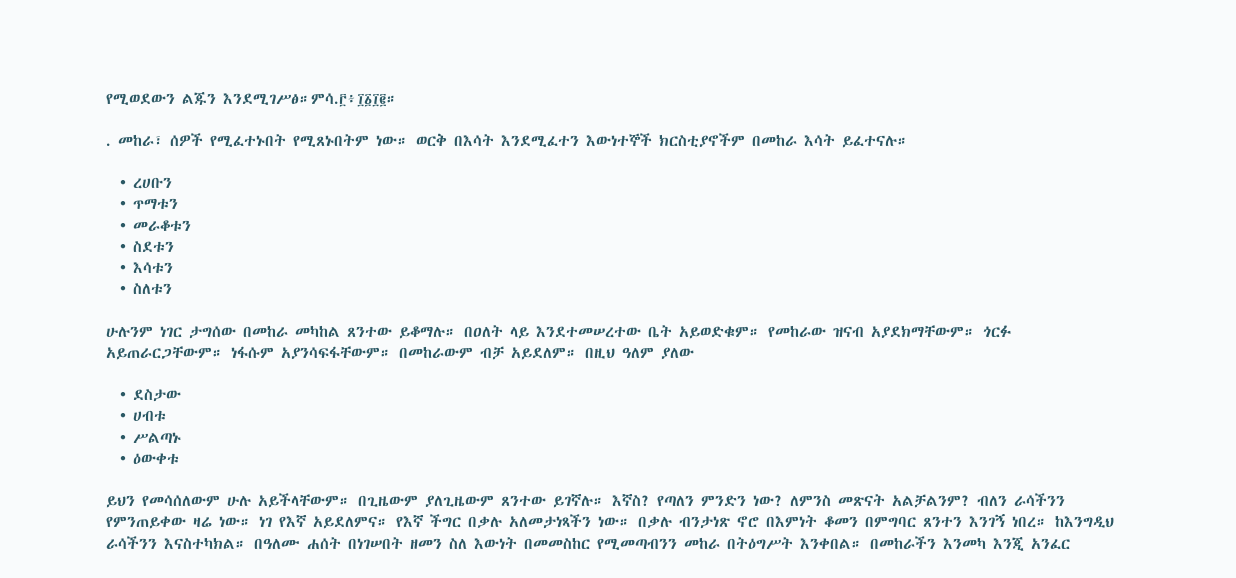የሚወደውን ልጁን እንደሚገሥፅ።ምሳ.፫፥፲፩፲፪።

. መከራ፣ ሰዎች የሚፈተኑበት የሚጸኑበትም ነው። ወርቅ በእሳት እንደሚፈተን እውነተኞች ክርስቲያኖችም በመከራ እሳት ይፈተናሉ።

  • ረሀቡን
  • ጥማቱን
  • መራቆቱን
  • ስደቱን
  • እሳቱን
  • ስለቱን

ሁሉንም ነገር ታግሰው በመከራ መካከል ጸንተው ይቆማሉ። በዐለት ላይ እንደተመሠረተው ቤት አይወድቁም። የመከራው ዝናብ አያደክማቸውም። ጎርፉ አይጠራርጋቸውም። ነፋሱም አያንሳፍፋቸውም። በመከራውም ብቻ አይደለም። በዚህ ዓለም ያለው

  • ደስታው
  • ሀብቱ
  • ሥልጣኑ
  • ዕውቀቱ

ይህን የመሳሰለውም ሁሉ አይችላቸውም። በጊዜውም ያለጊዜውም ጸንተው ይገኛሉ። እኛስ? የጣለን ምንድን ነው? ለምንስ መጽናት አልቻልንም? ብለን ራሳችንን የምንጠይቀው ዛሬ ነው። ነገ የእኛ አይደለምና። የእኛ ችግር በቃሉ አለመታነጻችን ነው። በቃሉ ብንታነጽ ኖሮ በእምነት ቆመን በምግባር ጸንተን እንገኝ ነበረ። ከእንግዲህ ራሳችንን እናስተካክል። በዓለሙ ሐሰት በነገሠበት ዘመን ስለ እውነት በመመስከር የሚመጣብንን መከራ በትዕግሥት እንቀበል። በመከራችን እንመካ እንጂ አንፈር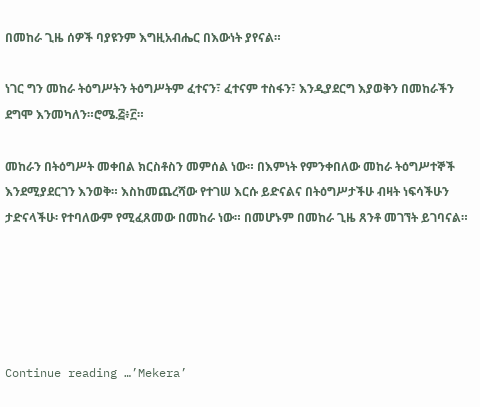በመከራ ጊዜ ሰዎች ባያዩንም እግዚአብሔር በእውነት ያየናል።

ነገር ግን መከራ ትዕግሥትን ትዕግሥትም ፈተናን፣ ፈተናም ተስፋን፣ እንዲያደርግ እያወቅን በመከራችን ደግሞ እንመካለን።ሮሜ.፭፥፫።

መከራን በትዕግሥት መቀበል ክርስቶስን መምሰል ነው። በእምነት የምንቀበለው መከራ ትዕግሥተኞች እንደሚያደርገን እንወቅ። እስከመጨረሻው የተገሠ እርሱ ይድናልና በትዕግሥታችሁ ብዛት ነፍሳችሁን ታድናላችሁ፡ የተባለውም የሚፈጸመው በመከራ ነው። በመሆኑም በመከራ ጊዜ ጸንቶ መገኘት ይገባናል።





Continue reading …’Mekera’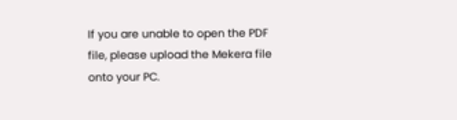If you are unable to open the PDF file, please upload the Mekera file onto your PC.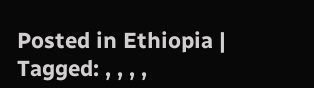Posted in Ethiopia | Tagged: , , , ,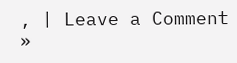, | Leave a Comment »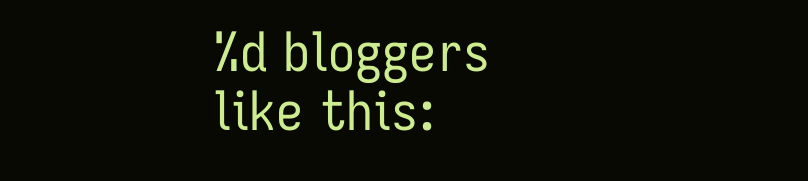%d bloggers like this: